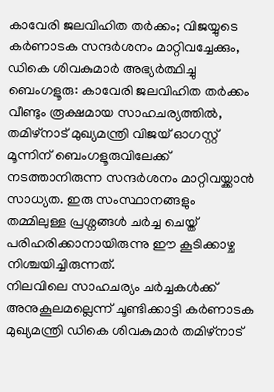കാവേരി ജലവിഹിത തർക്കം; വിജയ്യുടെ കർണാടക സന്ദർശനം മാറ്റിവച്ചേക്കും, ഡികെ ശിവകുമാർ അഭ്യർത്ഥിച്ചു
ബെംഗളൂരു: കാവേരി ജലവിഹിത തർക്കം വീണ്ടും രൂക്ഷമായ സാഹചര്യത്തിൽ, തമിഴ്നാട് മുഖ്യമന്ത്രി വിജയ് ഓഗസ്റ്റ് മൂന്നിന് ബെംഗളൂരുവിലേക്ക് നടത്താനിരുന്ന സന്ദർശനം മാറ്റിവയ്ക്കാൻ സാധ്യത. ഇരു സംസ്ഥാനങ്ങളും തമ്മിലുള്ള പ്രശ്നങ്ങൾ ചർച്ച ചെയ്ത് പരിഹരിക്കാനായിരുന്നു ഈ കൂടിക്കാഴ്ച നിശ്ചയിച്ചിരുന്നത്.
നിലവിലെ സാഹചര്യം ചർച്ചകൾക്ക് അനുകൂലമല്ലെന്ന് ചൂണ്ടിക്കാട്ടി കർണാടക മുഖ്യമന്ത്രി ഡികെ ശിവകുമാർ തമിഴ്നാട്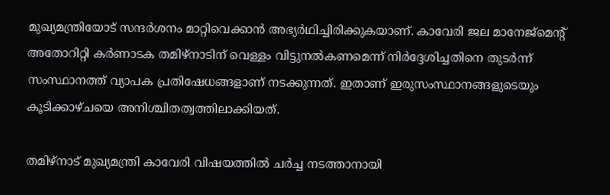മുഖ്യമന്ത്രിയോട് സന്ദർശനം മാറ്റിവെക്കാൻ അഭ്യർഥിച്ചിരിക്കുകയാണ്. കാവേരി ജല മാനേജ്മെന്റ് അതോറിറ്റി കർണാടക തമിഴ്നാടിന് വെള്ളം വിട്ടുനൽകണമെന്ന് നിർദ്ദേശിച്ചതിനെ തുടർന്ന് സംസ്ഥാനത്ത് വ്യാപക പ്രതിഷേധങ്ങളാണ് നടക്കുന്നത്. ഇതാണ് ഇരുസംസ്ഥാനങ്ങളുടെയും കൂടിക്കാഴ്ചയെ അനിശ്ചിതത്വത്തിലാക്കിയത്.

തമിഴ്നാട് മുഖ്യമന്ത്രി കാവേരി വിഷയത്തിൽ ചർച്ച നടത്താനായി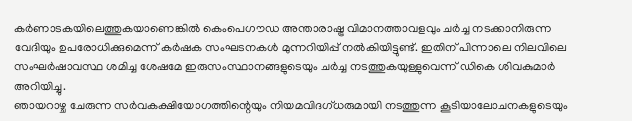കർണാടകയിലെത്തുകയാണെങ്കിൽ കെംപെഗൗഡ അന്താരാഷ്ട്ര വിമാനത്താവളവും ചർച്ച നടക്കാനിരുന്ന വേദിയും ഉപരോധിക്കുമെന്ന് കർഷക സംഘടനകൾ മുന്നറിയിപ്പ് നൽകിയിട്ടുണ്ട്. ഇതിന് പിന്നാലെ നിലവിലെ സംഘർഷാവസ്ഥ ശമിച്ച ശേഷമേ ഇരുസംസ്ഥാനങ്ങളുടെയും ചർച്ച നടത്തുകയുള്ളുവെന്ന് ഡികെ ശിവകുമാർ അറിയിച്ചു.
ഞായറാഴ്ച ചേരുന്ന സർവകക്ഷിയോഗത്തിന്റെയും നിയമവിദഗ്ധരുമായി നടത്തുന്ന കൂടിയാലോചനകളുടെയും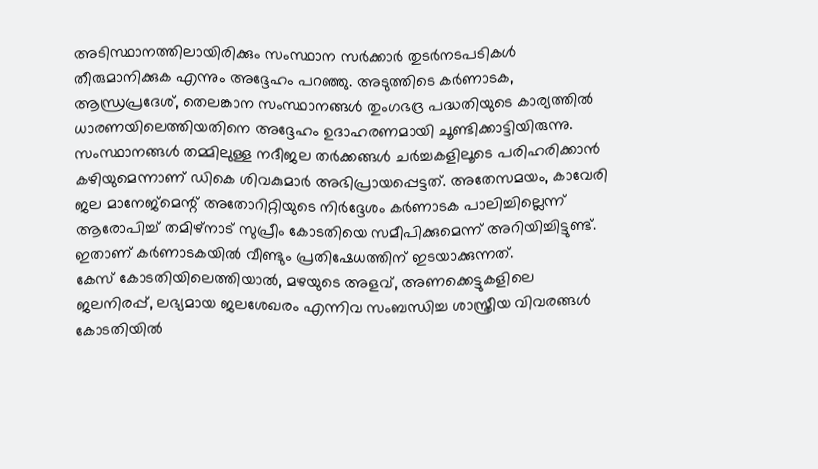അടിസ്ഥാനത്തിലായിരിക്കും സംസ്ഥാന സർക്കാർ തുടർനടപടികൾ തീരുമാനിക്കുക എന്നും അദ്ദേഹം പറഞ്ഞു. അടുത്തിടെ കർണാടക, ആന്ധ്രപ്രദേശ്, തെലങ്കാന സംസ്ഥാനങ്ങൾ തുംഗഭദ്ര പദ്ധതിയുടെ കാര്യത്തിൽ ധാരണയിലെത്തിയതിനെ അദ്ദേഹം ഉദാഹരണമായി ചൂണ്ടിക്കാട്ടിയിരുന്നു.
സംസ്ഥാനങ്ങൾ തമ്മിലുള്ള നദീജല തർക്കങ്ങൾ ചർച്ചകളിലൂടെ പരിഹരിക്കാൻ കഴിയുമെന്നാണ് ഡികെ ശിവകുമാർ അഭിപ്രായപ്പെട്ടത്. അതേസമയം, കാവേരി ജല മാനേജ്മെന്റ് അതോറിറ്റിയുടെ നിർദ്ദേശം കർണാടക പാലിച്ചില്ലെന്ന് ആരോപിച്ച് തമിഴ്നാട് സുപ്രീം കോടതിയെ സമീപിക്കുമെന്ന് അറിയിച്ചിട്ടുണ്ട്. ഇതാണ് കർണാടകയിൽ വീണ്ടും പ്രതിഷേധത്തിന് ഇടയാക്കുന്നത്.
കേസ് കോടതിയിലെത്തിയാൽ, മഴയുടെ അളവ്, അണക്കെട്ടുകളിലെ ജലനിരപ്പ്, ലഭ്യമായ ജലശേഖരം എന്നിവ സംബന്ധിച്ച ശാസ്ത്രീയ വിവരങ്ങൾ കോടതിയിൽ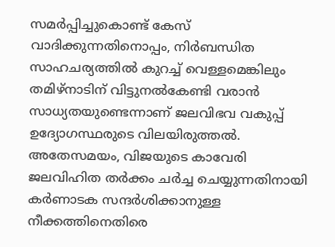സമർപ്പിച്ചുകൊണ്ട് കേസ് വാദിക്കുന്നതിനൊപ്പം, നിർബന്ധിത സാഹചര്യത്തിൽ കുറച്ച് വെള്ളമെങ്കിലും തമിഴ്നാടിന് വിട്ടുനൽകേണ്ടി വരാൻ സാധ്യതയുണ്ടെന്നാണ് ജലവിഭവ വകുപ്പ് ഉദ്യോഗസ്ഥരുടെ വിലയിരുത്തൽ.
അതേസമയം, വിജയുടെ കാവേരി ജലവിഹിത തർക്കം ചർച്ച ചെയ്യുന്നതിനായി കർണാടക സന്ദർശിക്കാനുള്ള നീക്കത്തിനെതിരെ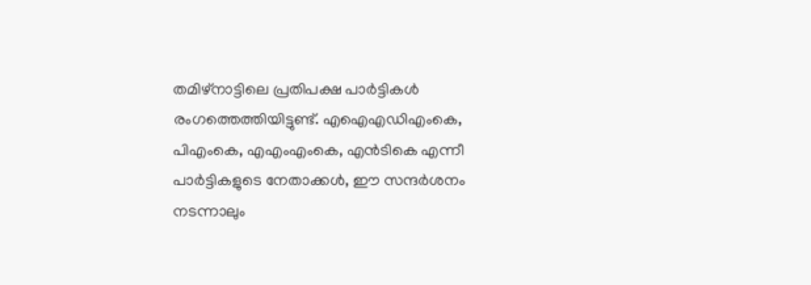തമിഴ്നാട്ടിലെ പ്രതിപക്ഷ പാർട്ടികൾ രംഗത്തെത്തിയിട്ടുണ്ട്. എഐഎഡിഎംകെ, പിഎംകെ, എഎംഎംകെ, എൻടികെ എന്നീ പാർട്ടികളുടെ നേതാക്കൾ, ഈ സന്ദർശനം നടന്നാലും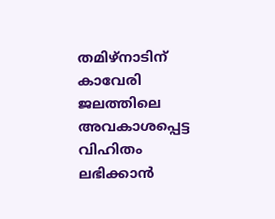തമിഴ്നാടിന് കാവേരി ജലത്തിലെ അവകാശപ്പെട്ട വിഹിതം ലഭിക്കാൻ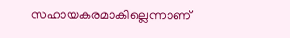സഹായകരമാകില്ലെന്നാണ്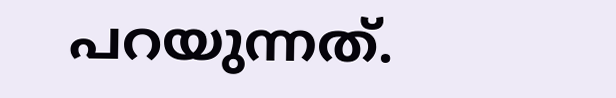പറയുന്നത്.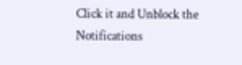Click it and Unblock the Notifications